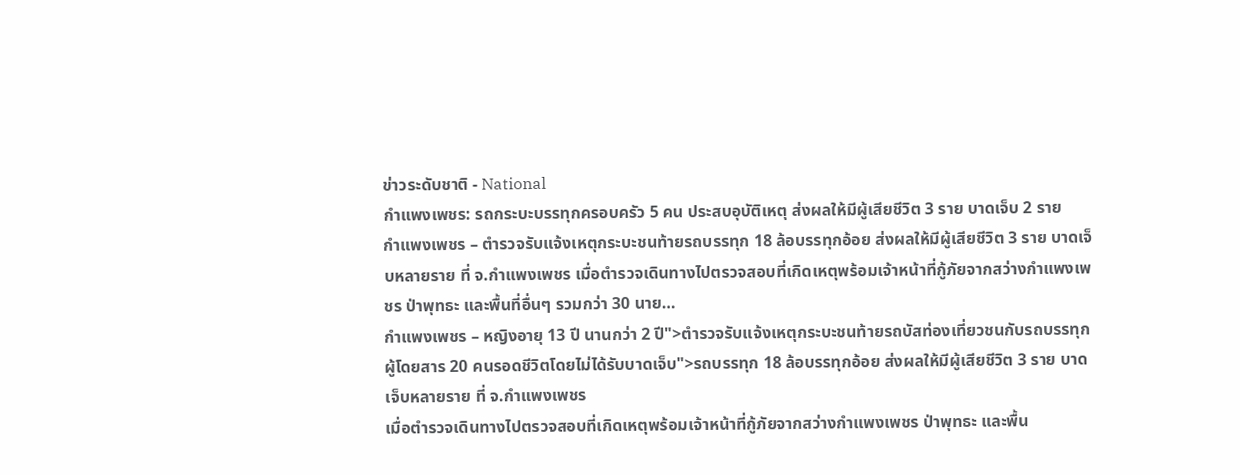ข่าวระดับชาติ - National
กำแพงเพชร: รถกระบะบรรทุกครอบครัว 5 คน ประสบอุบัติเหตุ ส่งผลให้มีผู้เสียชีวิต 3 ราย บาดเจ็บ 2 ราย
กำแพงเพชร – ตำรวจรับแจ้งเหตุกระบะชนท้ายรถบรรทุก 18 ล้อบรรทุกอ้อย ส่งผลให้มีผู้เสียชีวิต 3 ราย บาดเจ็บหลายราย ที่ จ.กำแพงเพชร เมื่อตำรวจเดินทางไปตรวจสอบที่เกิดเหตุพร้อมเจ้าหน้าที่กู้ภัยจากสว่างกำแพงเพชร ป่าพุทธะ และพื้นที่อื่นๆ รวมกว่า 30 นาย…
กำแพงเพชร – หญิงอายุ 13 ปี นานกว่า 2 ปี">ตำรวจรับแจ้งเหตุกระบะชนท้ายรถบัสท่องเที่ยวชนกับรถบรรทุก ผู้โดยสาร 20 คนรอดชีวิตโดยไม่ได้รับบาดเจ็บ">รถบรรทุก 18 ล้อบรรทุกอ้อย ส่งผลให้มีผู้เสียชีวิต 3 ราย บาดเจ็บหลายราย ที่ จ.กำแพงเพชร
เมื่อตำรวจเดินทางไปตรวจสอบที่เกิดเหตุพร้อมเจ้าหน้าที่กู้ภัยจากสว่างกำแพงเพชร ป่าพุทธะ และพื้น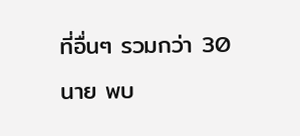ที่อื่นๆ รวมกว่า 30 นาย พบ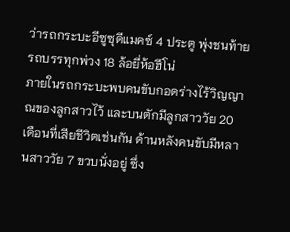ว่ารถกระบะอีซูซุดีแมคซ์ 4 ประตู พุ่งชนท้ายรถบรรทุกพ่วง 18 ล้อยี่ห้อฮีโน่
ภายในรถกระบะพบคนขับกอดร่างไร้วิญญาณของลูกสาวไว้ และบนตักมีลูกสาววัย 20 เดือนที่เสียชีวิตเช่นกัน ด้านหลังคนขับมีหลานสาววัย 7 ขวบนั่งอยู่ ซึ่ง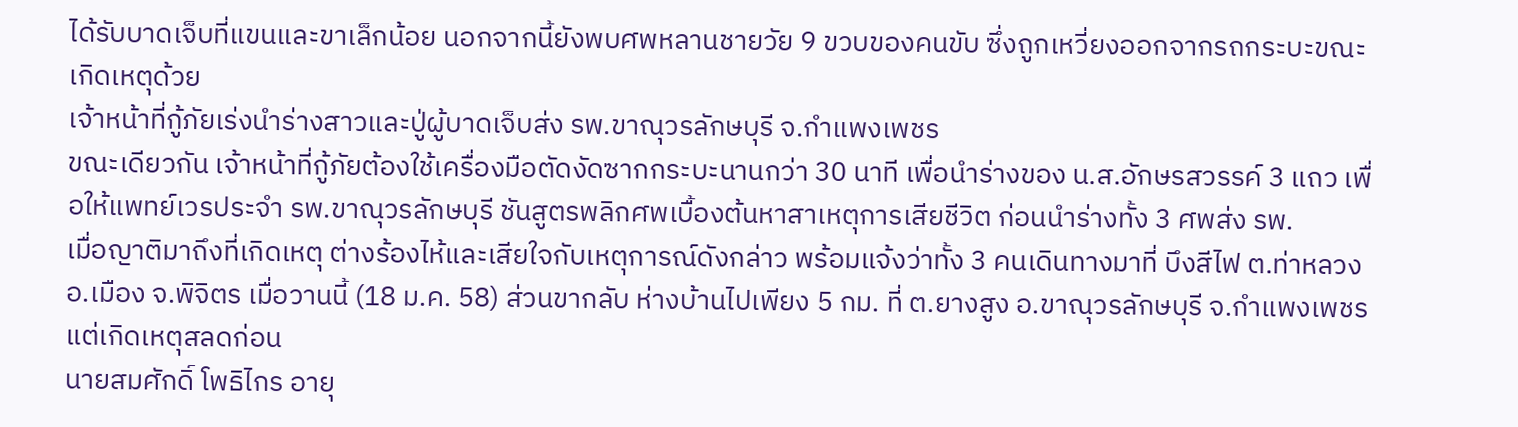ได้รับบาดเจ็บที่แขนและขาเล็กน้อย นอกจากนี้ยังพบศพหลานชายวัย 9 ขวบของคนขับ ซึ่งถูกเหวี่ยงออกจากรถกระบะขณะเกิดเหตุด้วย
เจ้าหน้าที่กู้ภัยเร่งนำร่างสาวและปู่ผู้บาดเจ็บส่ง รพ.ขาณุวรลักษบุรี จ.กำแพงเพชร
ขณะเดียวกัน เจ้าหน้าที่กู้ภัยต้องใช้เครื่องมือตัดงัดซากกระบะนานกว่า 30 นาที เพื่อนำร่างของ น.ส.อักษรสวรรค์ 3 แถว เพื่อให้แพทย์เวรประจำ รพ.ขาณุวรลักษบุรี ชันสูตรพลิกศพเบื้องต้นหาสาเหตุการเสียชีวิต ก่อนนำร่างทั้ง 3 ศพส่ง รพ.
เมื่อญาติมาถึงที่เกิดเหตุ ต่างร้องไห้และเสียใจกับเหตุการณ์ดังกล่าว พร้อมแจ้งว่าทั้ง 3 คนเดินทางมาที่ บึงสีไฟ ต.ท่าหลวง อ.เมือง จ.พิจิตร เมื่อวานนี้ (18 ม.ค. 58) ส่วนขากลับ ห่างบ้านไปเพียง 5 กม. ที่ ต.ยางสูง อ.ขาณุวรลักษบุรี จ.กำแพงเพชร แต่เกิดเหตุสลดก่อน
นายสมศักดิ์ โพธิไกร อายุ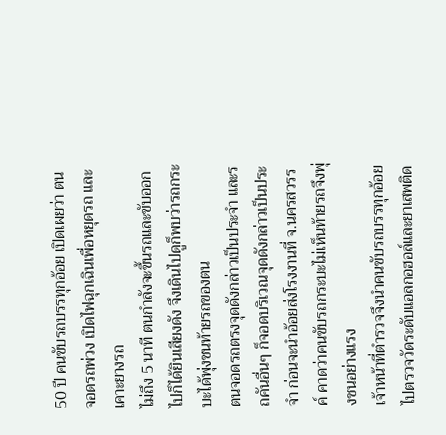50 ปี คนขับรถบรรทุกอ้อย เปิดเผยว่า ตนจอดรถพ่วง เปิดไฟฉุกเฉินเพื่อหยุดรถ และเคาะยางรถ
ไม่ถึง 5 นาที ตนกำลังจะขึ้นรถและขับออกไปก็ได้ยินเสียงดัง จึงเดินไปดูก็พบว่ารถกระบะได้พุ่งชนท้ายรถของตน
ตนจอดรถตรงจุดดังกล่าวเป็นประจำ และรถคันอื่นๆ ก็จอดบริเวณจุดดังกล่าวเป็นประจำ ก่อนจะนำอ้อยส่งโรงงานที่ จ.นครสวรรค์ คาดว่าคนขับรถกระบะไม่เห็นท้ายรถจึงพุ่งชนอย่างแรง
เจ้าหน้าที่ตำรวจจึงนำคนขับรถบรรทุกอ้อยไปตรวจวัดระดับแอลกอฮอล์และยาเสพติด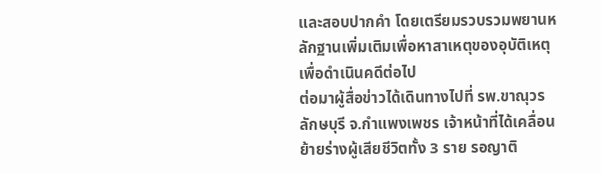และสอบปากคำ โดยเตรียมรวบรวมพยานหลักฐานเพิ่มเติมเพื่อหาสาเหตุของอุบัติเหตุ เพื่อดำเนินคดีต่อไป
ต่อมาผู้สื่อข่าวได้เดินทางไปที่ รพ.ขาณุวรลักษบุรี จ.กำแพงเพชร เจ้าหน้าที่ได้เคลื่อนย้ายร่างผู้เสียชีวิตทั้ง 3 ราย รอญาติ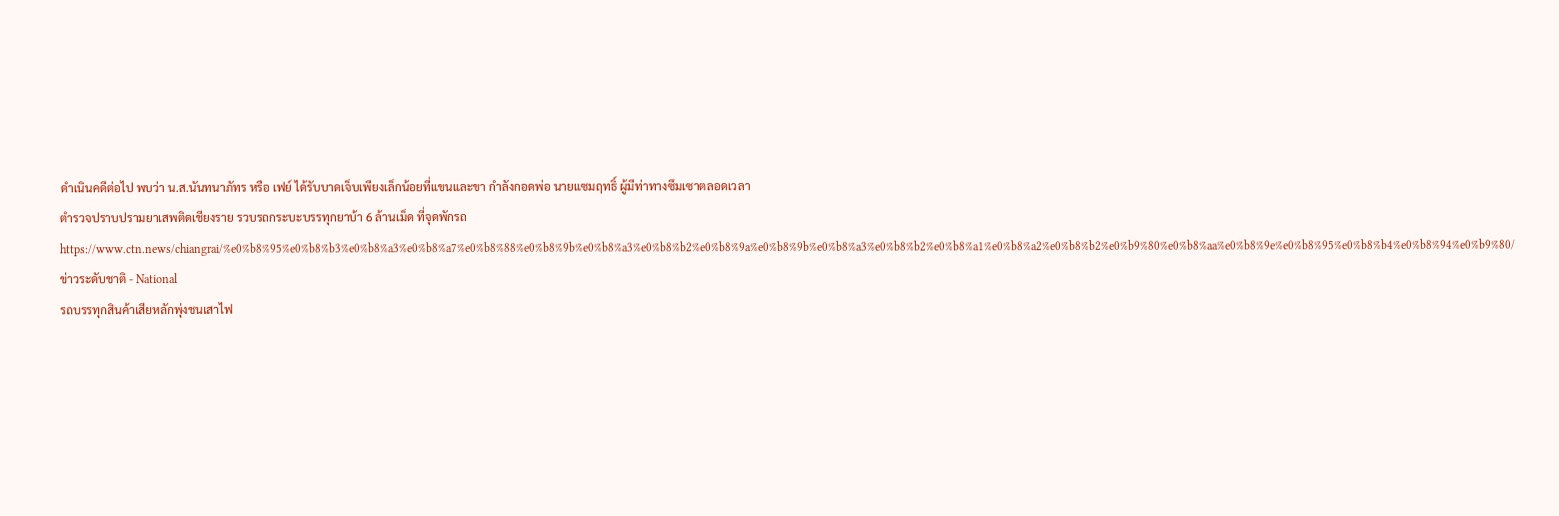ดำเนินคดีต่อไป พบว่า น.ส.นันทนาภัทร หรือ เฟย์ ได้รับบาดเจ็บเพียงเล็กน้อยที่แขนและขา กำลังกอดพ่อ นายแซมฤทธิ์ ผู้มีท่าทางซึมเซาตลอดเวลา
ตำรวจปราบปรามยาเสพติดเชียงราย รวบรถกระบะบรรทุกยาบ้า 6 ล้านเม็ด ที่จุดพักรถ
https://www.ctn.news/chiangrai/%e0%b8%95%e0%b8%b3%e0%b8%a3%e0%b8%a7%e0%b8%88%e0%b8%9b%e0%b8%a3%e0%b8%b2%e0%b8%9a%e0%b8%9b%e0%b8%a3%e0%b8%b2%e0%b8%a1%e0%b8%a2%e0%b8%b2%e0%b9%80%e0%b8%aa%e0%b8%9e%e0%b8%95%e0%b8%b4%e0%b8%94%e0%b9%80/
ข่าวระดับชาติ - National
รถบรรทุกสินค้าเสียหลักพุ่งชนเสาไฟ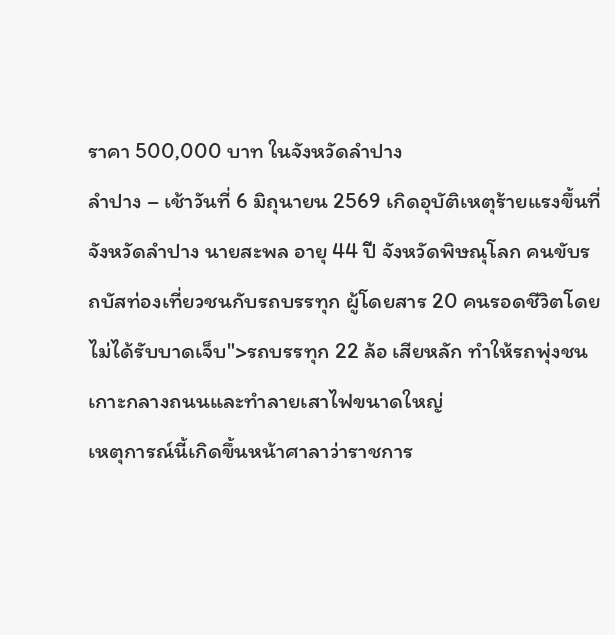ราคา 500,000 บาท ในจังหวัดลำปาง
ลำปาง – เช้าวันที่ 6 มิถุนายน 2569 เกิดอุบัติเหตุร้ายแรงขึ้นที่จังหวัดลำปาง นายสะพล อายุ 44 ปี จังหวัดพิษณุโลก คนขับรถบัสท่องเที่ยวชนกับรถบรรทุก ผู้โดยสาร 20 คนรอดชีวิตโดยไม่ได้รับบาดเจ็บ">รถบรรทุก 22 ล้อ เสียหลัก ทำให้รถพุ่งชนเกาะกลางถนนและทำลายเสาไฟขนาดใหญ่
เหตุการณ์นี้เกิดขึ้นหน้าศาลาว่าราชการ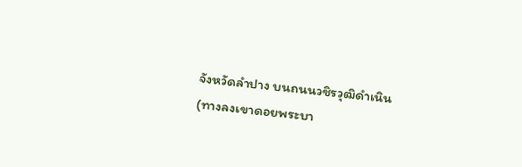จังหวัดลำปาง บนถนนวชิรวุฒิดำเนิน (ทางลงเขาดอยพระบา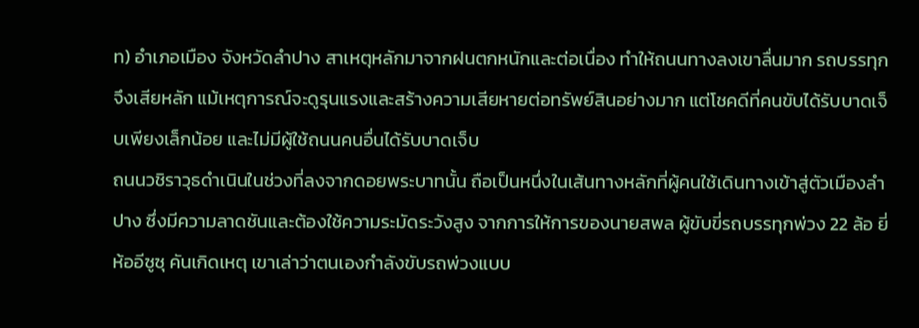ท) อำเภอเมือง จังหวัดลำปาง สาเหตุหลักมาจากฝนตกหนักและต่อเนื่อง ทำให้ถนนทางลงเขาลื่นมาก รถบรรทุกจึงเสียหลัก แม้เหตุการณ์จะดูรุนแรงและสร้างความเสียหายต่อทรัพย์สินอย่างมาก แต่โชคดีที่คนขับได้รับบาดเจ็บเพียงเล็กน้อย และไม่มีผู้ใช้ถนนคนอื่นได้รับบาดเจ็บ
ถนนวชิราวุธดำเนินในช่วงที่ลงจากดอยพระบาทนั้น ถือเป็นหนึ่งในเส้นทางหลักที่ผู้คนใช้เดินทางเข้าสู่ตัวเมืองลำปาง ซึ่งมีความลาดชันและต้องใช้ความระมัดระวังสูง จากการให้การของนายสพล ผู้ขับขี่รถบรรทุกพ่วง 22 ล้อ ยี่ห้ออีซูซุ คันเกิดเหตุ เขาเล่าว่าตนเองกำลังขับรถพ่วงแบบ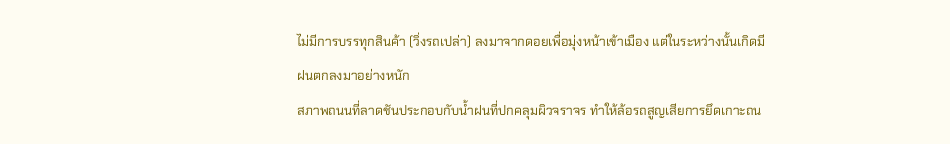ไม่มีการบรรทุกสินค้า (วิ่งรถเปล่า) ลงมาจากดอยเพื่อมุ่งหน้าเข้าเมือง แต่ในระหว่างนั้นเกิดมีฝนตกลงมาอย่างหนัก
สภาพถนนที่ลาดชันประกอบกับน้ำฝนที่ปกคลุมผิวจราจร ทำให้ล้อรถสูญเสียการยึดเกาะถน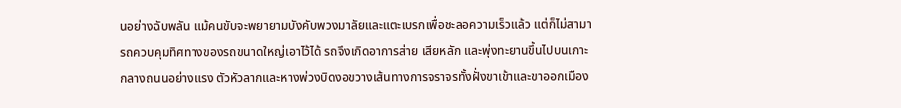นอย่างฉับพลัน แม้คนขับจะพยายามบังคับพวงมาลัยและแตะเบรกเพื่อชะลอความเร็วแล้ว แต่ก็ไม่สามารถควบคุมทิศทางของรถขนาดใหญ่เอาไว้ได้ รถจึงเกิดอาการส่าย เสียหลัก และพุ่งทะยานขึ้นไปบนเกาะกลางถนนอย่างแรง ตัวหัวลากและหางพ่วงบิดงอขวางเส้นทางการจราจรทั้งฝั่งขาเข้าและขาออกเมือง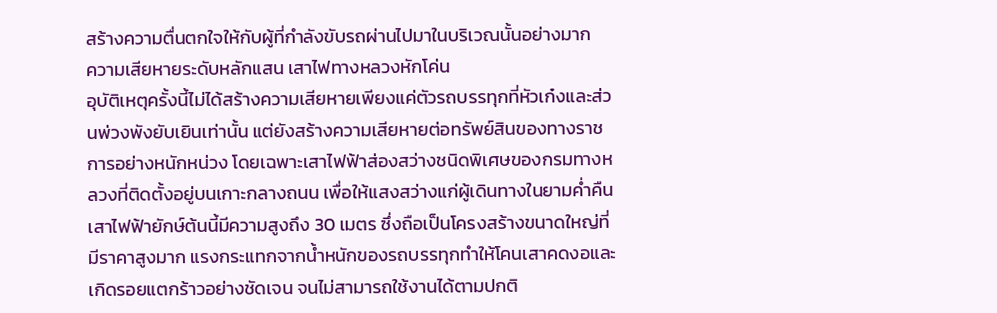สร้างความตื่นตกใจให้กับผู้ที่กำลังขับรถผ่านไปมาในบริเวณนั้นอย่างมาก
ความเสียหายระดับหลักแสน เสาไฟทางหลวงหักโค่น
อุบัติเหตุครั้งนี้ไม่ได้สร้างความเสียหายเพียงแค่ตัวรถบรรทุกที่หัวเก๋งและส่วนพ่วงพังยับเยินเท่านั้น แต่ยังสร้างความเสียหายต่อทรัพย์สินของทางราชการอย่างหนักหน่วง โดยเฉพาะเสาไฟฟ้าส่องสว่างชนิดพิเศษของกรมทางหลวงที่ติดตั้งอยู่บนเกาะกลางถนน เพื่อให้แสงสว่างแก่ผู้เดินทางในยามค่ำคืน
เสาไฟฟ้ายักษ์ต้นนี้มีความสูงถึง 30 เมตร ซึ่งถือเป็นโครงสร้างขนาดใหญ่ที่มีราคาสูงมาก แรงกระแทกจากน้ำหนักของรถบรรทุกทำให้โคนเสาคดงอและเกิดรอยแตกร้าวอย่างชัดเจน จนไม่สามารถใช้งานได้ตามปกติ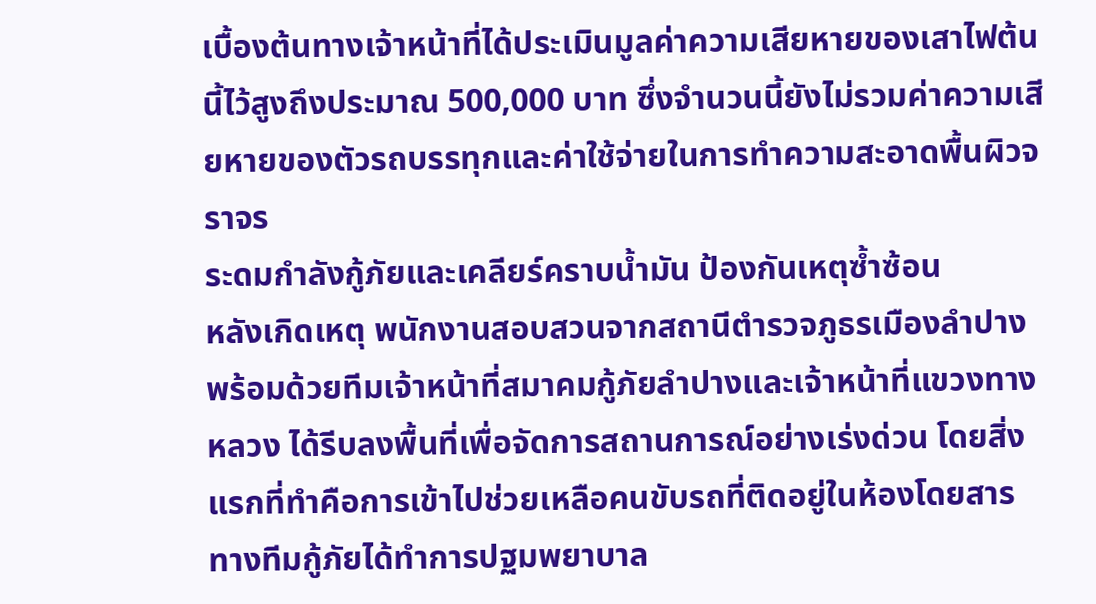เบื้องต้นทางเจ้าหน้าที่ได้ประเมินมูลค่าความเสียหายของเสาไฟต้นนี้ไว้สูงถึงประมาณ 500,000 บาท ซึ่งจำนวนนี้ยังไม่รวมค่าความเสียหายของตัวรถบรรทุกและค่าใช้จ่ายในการทำความสะอาดพื้นผิวจราจร
ระดมกำลังกู้ภัยและเคลียร์คราบน้ำมัน ป้องกันเหตุซ้ำซ้อน
หลังเกิดเหตุ พนักงานสอบสวนจากสถานีตำรวจภูธรเมืองลำปาง พร้อมด้วยทีมเจ้าหน้าที่สมาคมกู้ภัยลำปางและเจ้าหน้าที่แขวงทางหลวง ได้รีบลงพื้นที่เพื่อจัดการสถานการณ์อย่างเร่งด่วน โดยสิ่งแรกที่ทำคือการเข้าไปช่วยเหลือคนขับรถที่ติดอยู่ในห้องโดยสาร ทางทีมกู้ภัยได้ทำการปฐมพยาบาล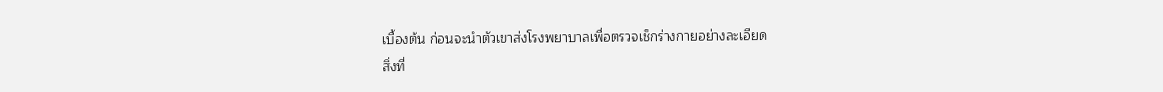เบื้องต้น ก่อนจะนำตัวเขาส่งโรงพยาบาลเพื่อตรวจเช็กร่างกายอย่างละเอียด
สิ่งที่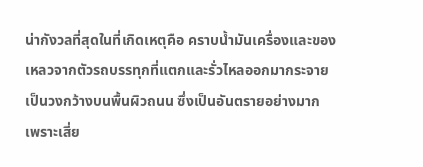น่ากังวลที่สุดในที่เกิดเหตุคือ คราบน้ำมันเครื่องและของเหลวจากตัวรถบรรทุกที่แตกและรั่วไหลออกมากระจายเป็นวงกว้างบนพื้นผิวถนน ซึ่งเป็นอันตรายอย่างมาก เพราะเสี่ย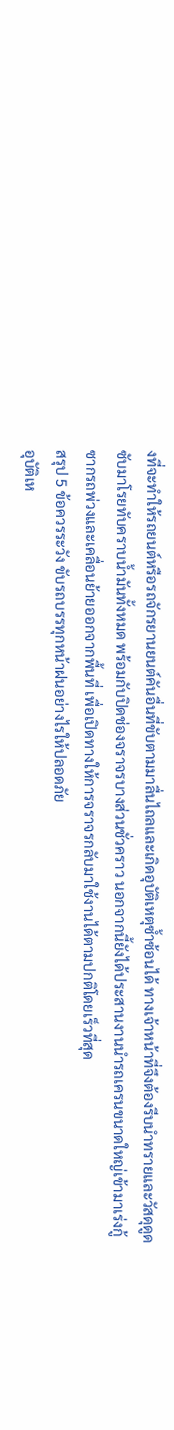งที่จะทำให้รถยนต์หรือรถจักรยานยนต์คันอื่นที่ขับตามมาลื่นไถลและเกิดอุบัติเหตุซ้ำซ้อนได้ ทางเจ้าหน้าที่จึงต้องรีบนำทรายและวัสดุดูดซับมาโรยทับคราบน้ำมันทั้งหมด พร้อมกับปิดช่องจราจรบางส่วนชั่วคราว นอกจากนี้ยังได้ประสานงานนำรถเครนขนาดใหญ่เข้ามาเร่งกู้ซากรถพ่วงและเคลื่อนย้ายออกจากพื้นที่ เพื่อเปิดทางให้การจราจรกลับมาใช้งานได้ตามปกติโดยเร็วที่สุด
สรุป 5 ข้อควรระวัง ขับรถบรรทุกหน้าฝนอย่างไรให้ปลอดภัย
อุบัติเห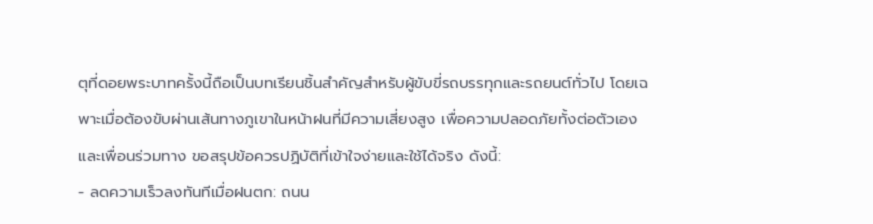ตุที่ดอยพระบาทครั้งนี้ถือเป็นบทเรียนชิ้นสำคัญสำหรับผู้ขับขี่รถบรรทุกและรถยนต์ทั่วไป โดยเฉพาะเมื่อต้องขับผ่านเส้นทางภูเขาในหน้าฝนที่มีความเสี่ยงสูง เพื่อความปลอดภัยทั้งต่อตัวเองและเพื่อนร่วมทาง ขอสรุปข้อควรปฏิบัติที่เข้าใจง่ายและใช้ได้จริง ดังนี้:
- ลดความเร็วลงทันทีเมื่อฝนตก: ถนน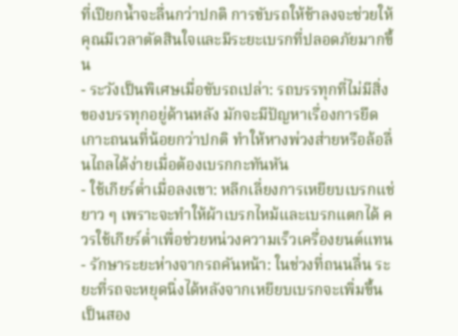ที่เปียกน้ำจะลื่นกว่าปกติ การขับรถให้ช้าลงจะช่วยให้คุณมีเวลาตัดสินใจและมีระยะเบรกที่ปลอดภัยมากขึ้น
- ระวังเป็นพิเศษเมื่อขับรถเปล่า: รถบรรทุกที่ไม่มีสิ่งของบรรทุกอยู่ด้านหลัง มักจะมีปัญหาเรื่องการยึดเกาะถนนที่น้อยกว่าปกติ ทำให้หางพ่วงส่ายหรือล้อลื่นไถลได้ง่ายเมื่อต้องเบรกกะทันหัน
- ใช้เกียร์ต่ำเมื่อลงเขา: หลีกเลี่ยงการเหยียบเบรกแช่ยาว ๆ เพราะจะทำให้ผ้าเบรกไหม้และเบรกแตกได้ ควรใช้เกียร์ต่ำเพื่อช่วยหน่วงความเร็วเครื่องยนต์แทน
- รักษาระยะห่างจากรถคันหน้า: ในช่วงที่ถนนลื่น ระยะที่รถจะหยุดนิ่งได้หลังจากเหยียบเบรกจะเพิ่มขึ้นเป็นสอง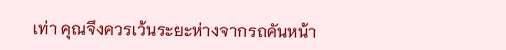เท่า คุณจึงควรเว้นระยะห่างจากรถคันหน้า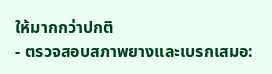ให้มากกว่าปกติ
- ตรวจสอบสภาพยางและเบรกเสมอ: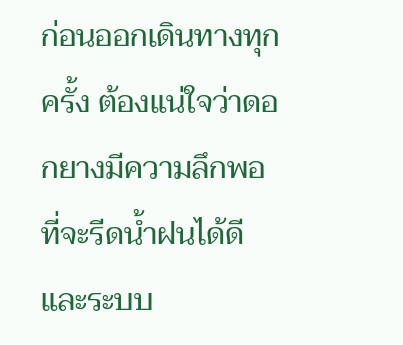ก่อนออกเดินทางทุกครั้ง ต้องแน่ใจว่าดอกยางมีความลึกพอที่จะรีดน้ำฝนได้ดี และระบบ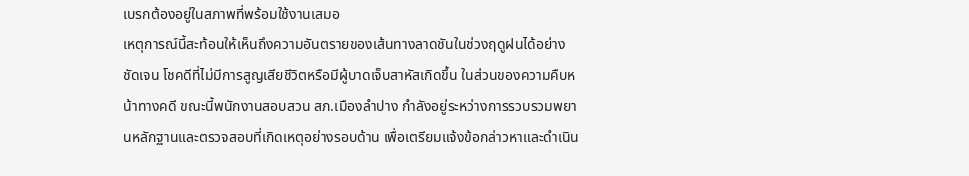เบรกต้องอยู่ในสภาพที่พร้อมใช้งานเสมอ
เหตุการณ์นี้สะท้อนให้เห็นถึงความอันตรายของเส้นทางลาดชันในช่วงฤดูฝนได้อย่างชัดเจน โชคดีที่ไม่มีการสูญเสียชีวิตหรือมีผู้บาดเจ็บสาหัสเกิดขึ้น ในส่วนของความคืบหน้าทางคดี ขณะนี้พนักงานสอบสวน สภ.เมืองลำปาง กำลังอยู่ระหว่างการรวบรวมพยานหลักฐานและตรวจสอบที่เกิดเหตุอย่างรอบด้าน เพื่อเตรียมแจ้งข้อกล่าวหาและดำเนิน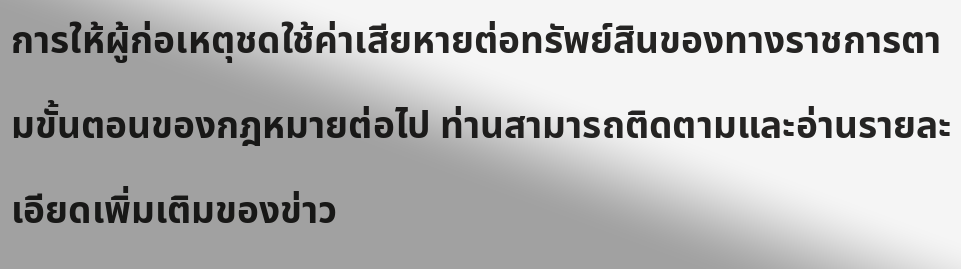การให้ผู้ก่อเหตุชดใช้ค่าเสียหายต่อทรัพย์สินของทางราชการตามขั้นตอนของกฎหมายต่อไป ท่านสามารถติดตามและอ่านรายละเอียดเพิ่มเติมของข่าว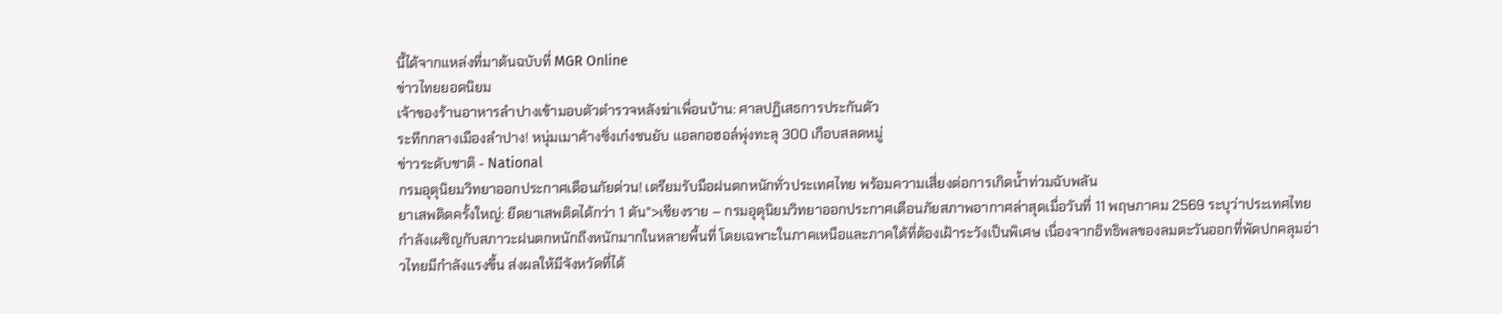นี้ได้จากแหล่งที่มาต้นฉบับที่ MGR Online
ข่าวไทยยอดนิยม
เจ้าของร้านอาหารลำปางเข้ามอบตัวตำรวจหลังฆ่าเพื่อนบ้าน: ศาลปฏิเสธการประกันตัว
ระทึกกลางเมืองลำปาง! หนุ่มเมาค้างซิ่งเก๋งชนยับ แอลกอฮอล์พุ่งทะลุ 300 เกือบสลดหมู่
ข่าวระดับชาติ - National
กรมอุตุนิยมวิทยาออกประกาศเตือนภัยด่วน! เตรียมรับมือฝนตกหนักทั่วประเทศไทย พร้อมความเสี่ยงต่อการเกิดน้ำท่วมฉับพลัน
ยาเสพติดครั้งใหญ่: ยึดยาเสพติดได้กว่า 1 ตัน">เชียงราย – กรมอุตุนิยมวิทยาออกประกาศเตือนภัยสภาพอากาศล่าสุดเมื่อวันที่ 11 พฤษภาคม 2569 ระบุว่าประเทศไทยกำลังเผชิญกับสภาวะฝนตกหนักถึงหนักมากในหลายพื้นที่ โดยเฉพาะในภาคเหนือและภาคใต้ที่ต้องเฝ้าระวังเป็นพิเศษ เนื่องจากอิทธิพลของลมตะวันออกที่พัดปกคลุมอ่าวไทยมีกำลังแรงขึ้น ส่งผลให้มีจังหวัดที่ได้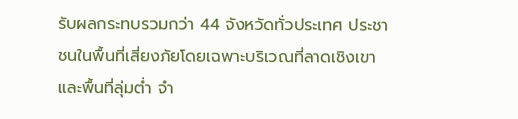รับผลกระทบรวมกว่า 44 จังหวัดทั่วประเทศ ประชาชนในพื้นที่เสี่ยงภัยโดยเฉพาะบริเวณที่ลาดเชิงเขาและพื้นที่ลุ่มต่ำ จำ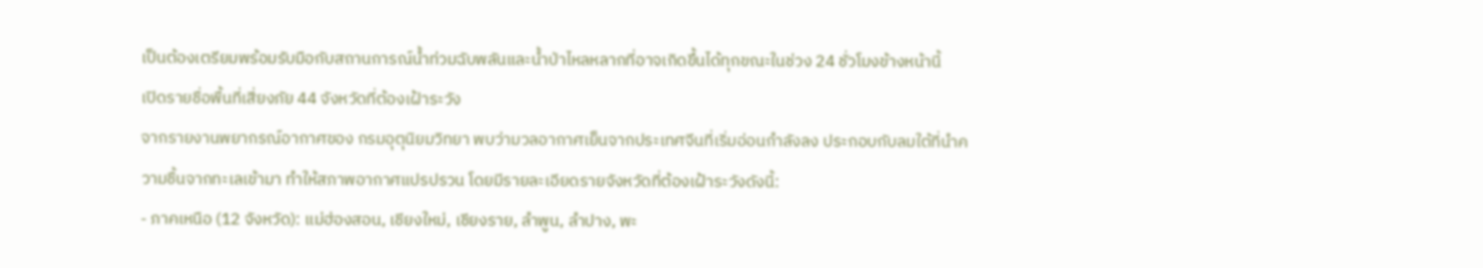เป็นต้องเตรียมพร้อมรับมือกับสถานการณ์น้ำท่วมฉับพลันและน้ำป่าไหลหลากที่อาจเกิดขึ้นได้ทุกขณะในช่วง 24 ชั่วโมงข้างหน้านี้
เปิดรายชื่อพื้นที่เสี่ยงภัย 44 จังหวัดที่ต้องเฝ้าระวัง
จากรายงานพยากรณ์อากาศของ กรมอุตุนิยมวิทยา พบว่ามวลอากาศเย็นจากประเทศจีนที่เริ่มอ่อนกำลังลง ประกอบกับลมใต้ที่นำความชื้นจากทะเลเข้ามา ทำให้สภาพอากาศแปรปรวน โดยมีรายละเอียดรายจังหวัดที่ต้องเฝ้าระวังดังนี้:
- ภาคเหนือ (12 จังหวัด): แม่ฮ่องสอน, เชียงใหม่, เชียงราย, ลำพูน, ลำปาง, พะ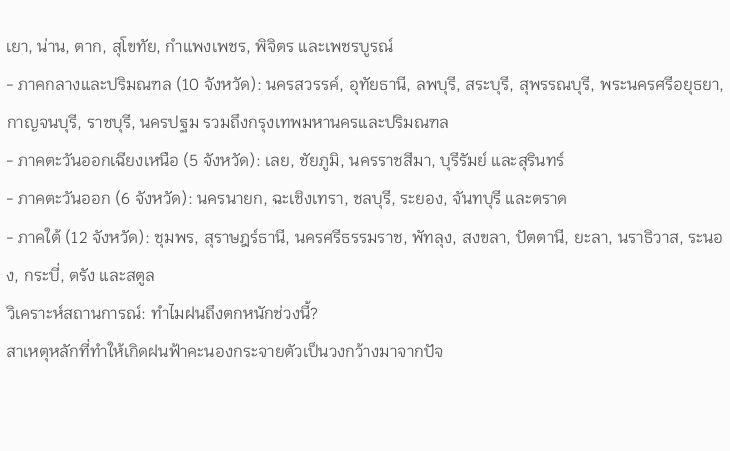เยา, น่าน, ตาก, สุโขทัย, กำแพงเพชร, พิจิตร และเพชรบูรณ์
- ภาคกลางและปริมณฑล (10 จังหวัด): นครสวรรค์, อุทัยธานี, ลพบุรี, สระบุรี, สุพรรณบุรี, พระนครศรีอยุธยา, กาญจนบุรี, ราชบุรี, นครปฐม รวมถึงกรุงเทพมหานครและปริมณฑล
- ภาคตะวันออกเฉียงเหนือ (5 จังหวัด): เลย, ชัยภูมิ, นครราชสีมา, บุรีรัมย์ และสุรินทร์
- ภาคตะวันออก (6 จังหวัด): นครนายก, ฉะเชิงเทรา, ชลบุรี, ระยอง, จันทบุรี และตราด
- ภาคใต้ (12 จังหวัด): ชุมพร, สุราษฎร์ธานี, นครศรีธรรมราช, พัทลุง, สงขลา, ปัตตานี, ยะลา, นราธิวาส, ระนอง, กระบี่, ตรัง และสตูล
วิเคราะห์สถานการณ์: ทำไมฝนถึงตกหนักช่วงนี้?
สาเหตุหลักที่ทำให้เกิดฝนฟ้าคะนองกระจายตัวเป็นวงกว้างมาจากปัจ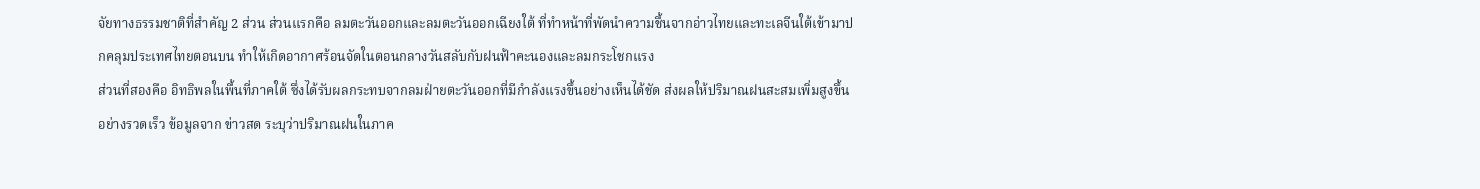จัยทางธรรมชาติที่สำคัญ 2 ส่วน ส่วนแรกคือ ลมตะวันออกและลมตะวันออกเฉียงใต้ ที่ทำหน้าที่พัดนำความชื้นจากอ่าวไทยและทะเลจีนใต้เข้ามาปกคลุมประเทศไทยตอนบน ทำให้เกิดอากาศร้อนจัดในตอนกลางวันสลับกับฝนฟ้าคะนองและลมกระโชกแรง
ส่วนที่สองคือ อิทธิพลในพื้นที่ภาคใต้ ซึ่งได้รับผลกระทบจากลมฝ่ายตะวันออกที่มีกำลังแรงขึ้นอย่างเห็นได้ชัด ส่งผลให้ปริมาณฝนสะสมเพิ่มสูงขึ้นอย่างรวดเร็ว ข้อมูลจาก ข่าวสด ระบุว่าปริมาณฝนในภาค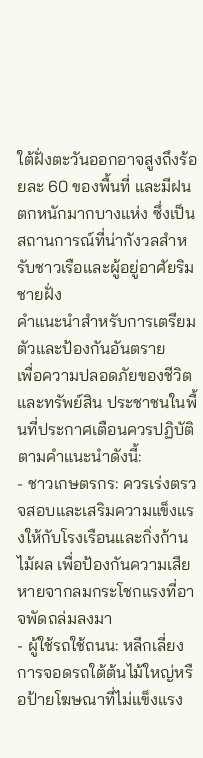ใต้ฝั่งตะวันออกอาจสูงถึงร้อยละ 60 ของพื้นที่ และมีฝนตกหนักมากบางแห่ง ซึ่งเป็นสถานการณ์ที่น่ากังวลสำหรับชาวเรือและผู้อยู่อาศัยริมชายฝั่ง
คำแนะนำสำหรับการเตรียมตัวและป้องกันอันตราย
เพื่อความปลอดภัยของชีวิตและทรัพย์สิน ประชาชนในพื้นที่ประกาศเตือนควรปฏิบัติตามคำแนะนำดังนี้:
- ชาวเกษตรกร: ควรเร่งตรวจสอบและเสริมความแข็งแรงให้กับโรงเรือนและกิ่งก้านไม้ผล เพื่อป้องกันความเสียหายจากลมกระโชกแรงที่อาจพัดถล่มลงมา
- ผู้ใช้รถใช้ถนน: หลีกเลี่ยงการจอดรถใต้ต้นไม้ใหญ่หรือป้ายโฆษณาที่ไม่แข็งแรง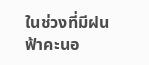ในช่วงที่มีฝนฟ้าคะนอ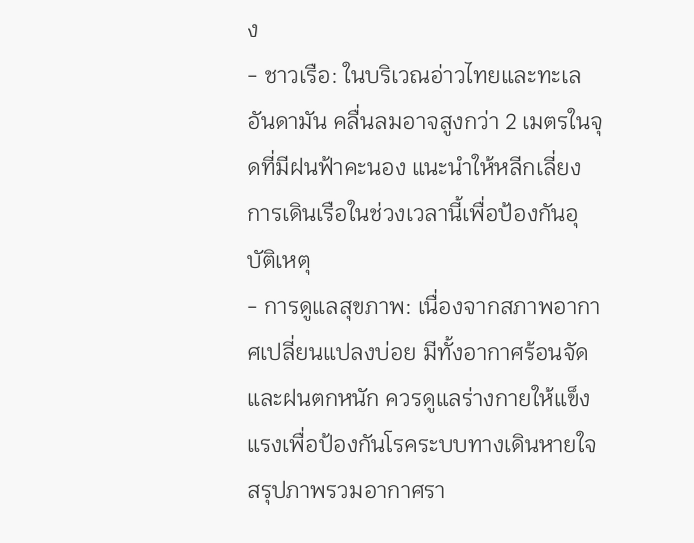ง
- ชาวเรือ: ในบริเวณอ่าวไทยและทะเลอันดามัน คลื่นลมอาจสูงกว่า 2 เมตรในจุดที่มีฝนฟ้าคะนอง แนะนำให้หลีกเลี่ยงการเดินเรือในช่วงเวลานี้เพื่อป้องกันอุบัติเหตุ
- การดูแลสุขภาพ: เนื่องจากสภาพอากาศเปลี่ยนแปลงบ่อย มีทั้งอากาศร้อนจัดและฝนตกหนัก ควรดูแลร่างกายให้แข็งแรงเพื่อป้องกันโรคระบบทางเดินหายใจ
สรุปภาพรวมอากาศรา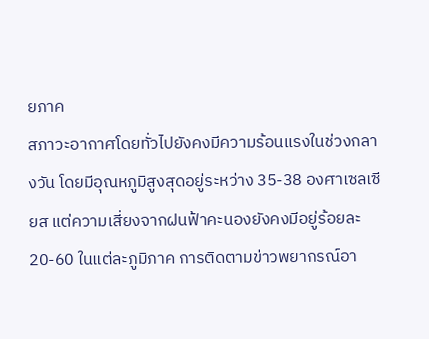ยภาค
สภาวะอากาศโดยทั่วไปยังคงมีความร้อนแรงในช่วงกลางวัน โดยมีอุณหภูมิสูงสุดอยู่ระหว่าง 35-38 องศาเซลเซียส แต่ความเสี่ยงจากฝนฟ้าคะนองยังคงมีอยู่ร้อยละ 20-60 ในแต่ละภูมิภาค การติดตามข่าวพยากรณ์อา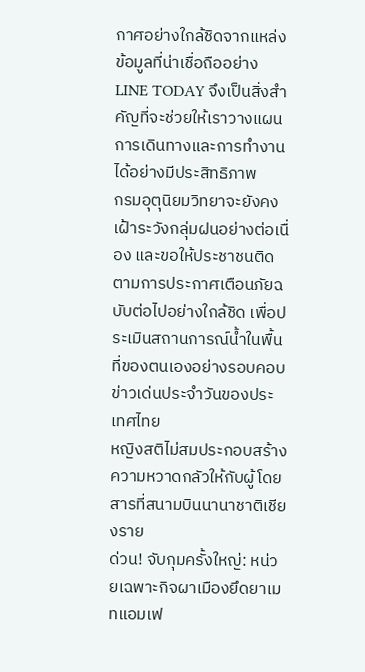กาศอย่างใกล้ชิดจากแหล่งข้อมูลที่น่าเชื่อถืออย่าง LINE TODAY จึงเป็นสิ่งสำคัญที่จะช่วยให้เราวางแผนการเดินทางและการทำงานได้อย่างมีประสิทธิภาพ
กรมอุตุนิยมวิทยาจะยังคงเฝ้าระวังกลุ่มฝนอย่างต่อเนื่อง และขอให้ประชาชนติดตามการประกาศเตือนภัยฉบับต่อไปอย่างใกล้ชิด เพื่อประเมินสถานการณ์น้ำในพื้นที่ของตนเองอย่างรอบคอบ
ข่าวเด่นประจำวันของประเทศไทย
หญิงสติไม่สมประกอบสร้างความหวาดกลัวให้กับผู้โดยสารที่สนามบินนานาชาติเชียงราย
ด่วน! จับกุมครั้งใหญ่: หน่วยเฉพาะกิจผาเมืองยึดยาเมทแอมเฟ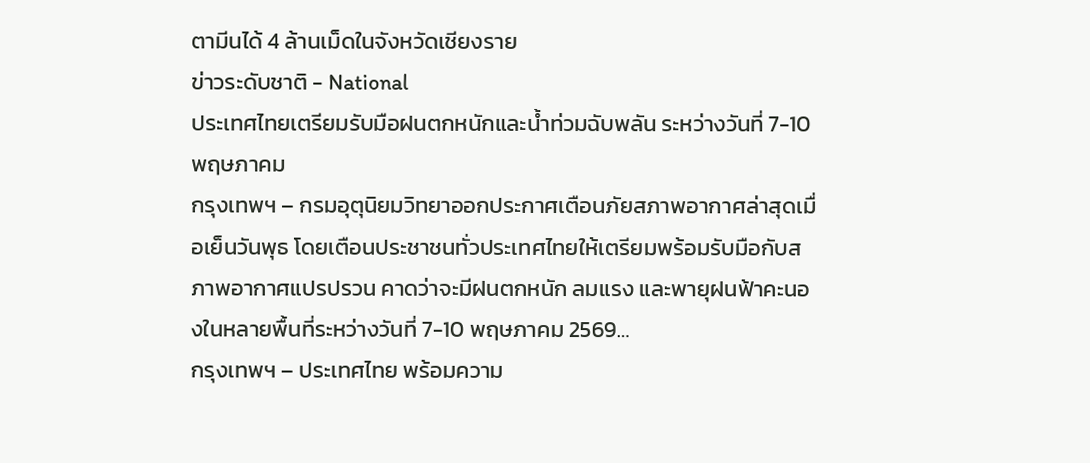ตามีนได้ 4 ล้านเม็ดในจังหวัดเชียงราย
ข่าวระดับชาติ - National
ประเทศไทยเตรียมรับมือฝนตกหนักและน้ำท่วมฉับพลัน ระหว่างวันที่ 7-10 พฤษภาคม
กรุงเทพฯ – กรมอุตุนิยมวิทยาออกประกาศเตือนภัยสภาพอากาศล่าสุดเมื่อเย็นวันพุธ โดยเตือนประชาชนทั่วประเทศไทยให้เตรียมพร้อมรับมือกับสภาพอากาศแปรปรวน คาดว่าจะมีฝนตกหนัก ลมแรง และพายุฝนฟ้าคะนองในหลายพื้นที่ระหว่างวันที่ 7-10 พฤษภาคม 2569…
กรุงเทพฯ – ประเทศไทย พร้อมความ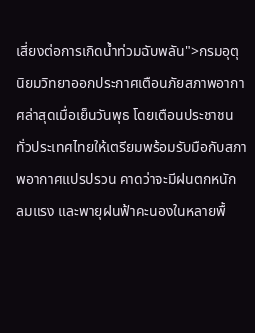เสี่ยงต่อการเกิดน้ำท่วมฉับพลัน">กรมอุตุนิยมวิทยาออกประกาศเตือนภัยสภาพอากาศล่าสุดเมื่อเย็นวันพุธ โดยเตือนประชาชนทั่วประเทศไทยให้เตรียมพร้อมรับมือกับสภาพอากาศแปรปรวน คาดว่าจะมีฝนตกหนัก ลมแรง และพายุฝนฟ้าคะนองในหลายพื้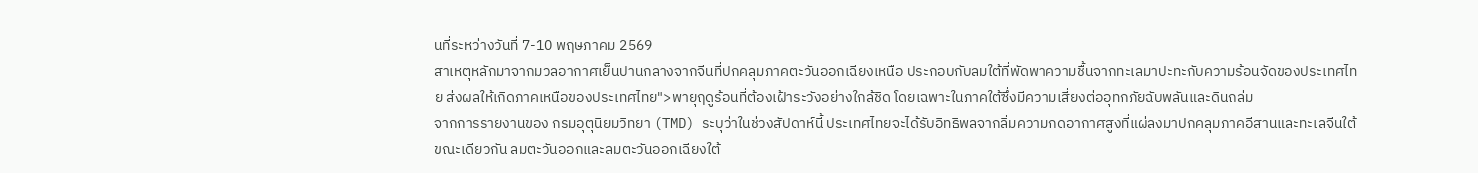นที่ระหว่างวันที่ 7-10 พฤษภาคม 2569
สาเหตุหลักมาจากมวลอากาศเย็นปานกลางจากจีนที่ปกคลุมภาคตะวันออกเฉียงเหนือ ประกอบกับลมใต้ที่พัดพาความชื้นจากทะเลมาปะทะกับความร้อนจัดของประเทศไทย ส่งผลให้เกิดภาคเหนือของประเทศไทย">พายุฤดูร้อนที่ต้องเฝ้าระวังอย่างใกล้ชิด โดยเฉพาะในภาคใต้ซึ่งมีความเสี่ยงต่ออุทกภัยฉับพลันและดินถล่ม
จากการรายงานของ กรมอุตุนิยมวิทยา (TMD) ระบุว่าในช่วงสัปดาห์นี้ ประเทศไทยจะได้รับอิทธิพลจากลิ่มความกดอากาศสูงที่แผ่ลงมาปกคลุมภาคอีสานและทะเลจีนใต้ ขณะเดียวกัน ลมตะวันออกและลมตะวันออกเฉียงใต้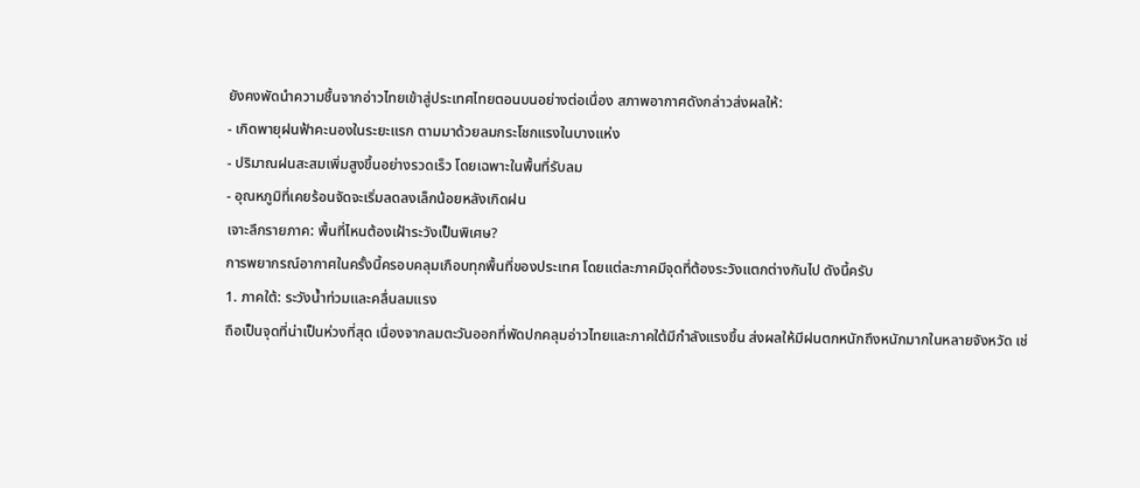ยังคงพัดนำความชื้นจากอ่าวไทยเข้าสู่ประเทศไทยตอนบนอย่างต่อเนื่อง สภาพอากาศดังกล่าวส่งผลให้:
- เกิดพายุฝนฟ้าคะนองในระยะแรก ตามมาด้วยลมกระโชกแรงในบางแห่ง
- ปริมาณฝนสะสมเพิ่มสูงขึ้นอย่างรวดเร็ว โดยเฉพาะในพื้นที่รับลม
- อุณหภูมิที่เคยร้อนจัดจะเริ่มลดลงเล็กน้อยหลังเกิดฝน
เจาะลึกรายภาค: พื้นที่ไหนต้องเฝ้าระวังเป็นพิเศษ?
การพยากรณ์อากาศในครั้งนี้ครอบคลุมเกือบทุกพื้นที่ของประเทศ โดยแต่ละภาคมีจุดที่ต้องระวังแตกต่างกันไป ดังนี้ครับ
1. ภาคใต้: ระวังน้ำท่วมและคลื่นลมแรง
ถือเป็นจุดที่น่าเป็นห่วงที่สุด เนื่องจากลมตะวันออกที่พัดปกคลุมอ่าวไทยและภาคใต้มีกำลังแรงขึ้น ส่งผลให้มีฝนตกหนักถึงหนักมากในหลายจังหวัด เช่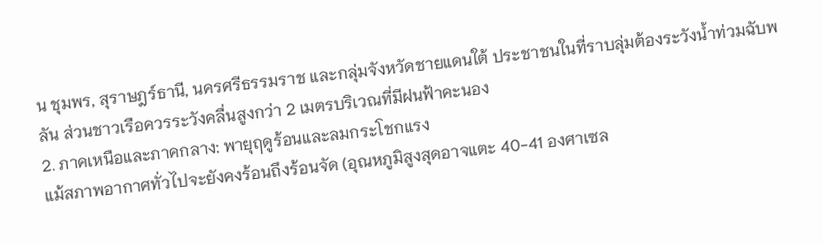น ชุมพร, สุราษฎร์ธานี, นครศรีธรรมราช และกลุ่มจังหวัดชายแดนใต้ ประชาชนในที่ราบลุ่มต้องระวังน้ำท่วมฉับพลัน ส่วนชาวเรือควรระวังคลื่นสูงกว่า 2 เมตรบริเวณที่มีฝนฟ้าคะนอง
2. ภาคเหนือและภาคกลาง: พายุฤดูร้อนและลมกระโชกแรง
แม้สภาพอากาศทั่วไปจะยังคงร้อนถึงร้อนจัด (อุณหภูมิสูงสุดอาจแตะ 40-41 องศาเซล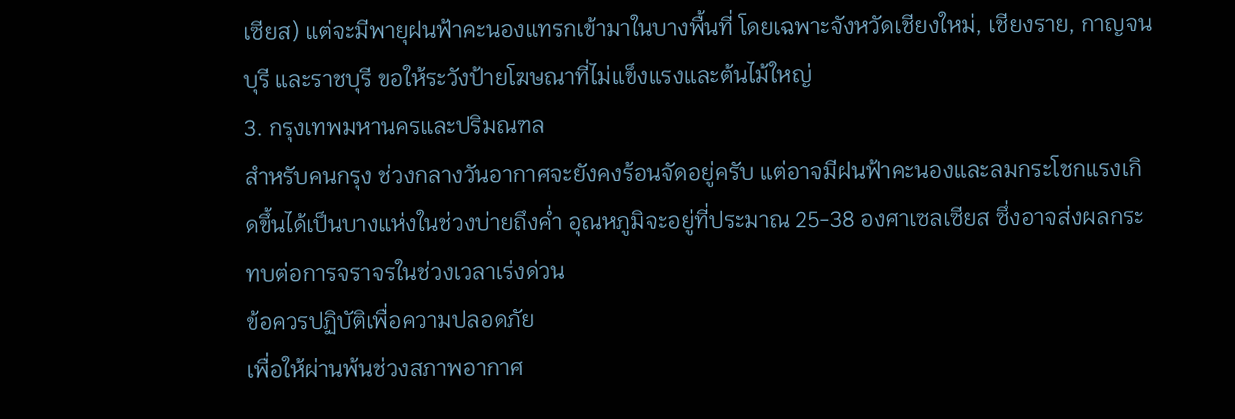เซียส) แต่จะมีพายุฝนฟ้าคะนองแทรกเข้ามาในบางพื้นที่ โดยเฉพาะจังหวัดเชียงใหม่, เชียงราย, กาญจนบุรี และราชบุรี ขอให้ระวังป้ายโฆษณาที่ไม่แข็งแรงและต้นไม้ใหญ่
3. กรุงเทพมหานครและปริมณฑล
สำหรับคนกรุง ช่วงกลางวันอากาศจะยังคงร้อนจัดอยู่ครับ แต่อาจมีฝนฟ้าคะนองและลมกระโชกแรงเกิดขึ้นได้เป็นบางแห่งในช่วงบ่ายถึงค่ำ อุณหภูมิจะอยู่ที่ประมาณ 25-38 องศาเซลเซียส ซึ่งอาจส่งผลกระทบต่อการจราจรในช่วงเวลาเร่งด่วน
ข้อควรปฏิบัติเพื่อความปลอดภัย
เพื่อให้ผ่านพ้นช่วงสภาพอากาศ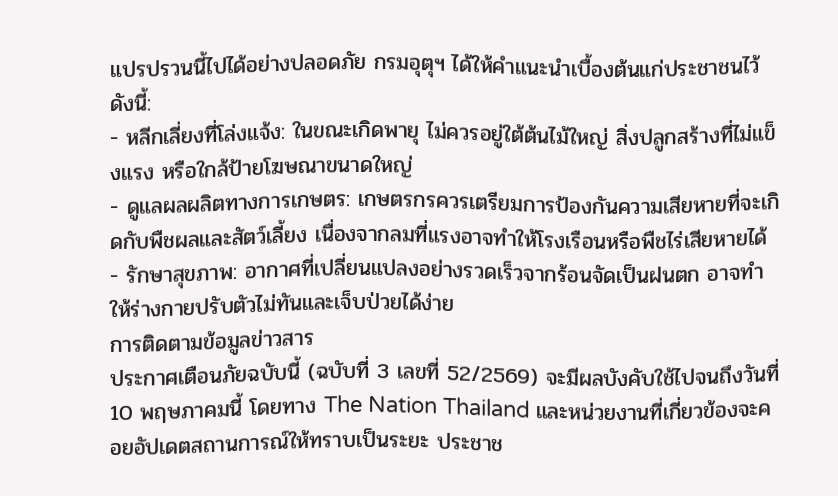แปรปรวนนี้ไปได้อย่างปลอดภัย กรมอุตุฯ ได้ให้คำแนะนำเบื้องต้นแก่ประชาชนไว้ดังนี้:
- หลีกเลี่ยงที่โล่งแจ้ง: ในขณะเกิดพายุ ไม่ควรอยู่ใต้ต้นไม้ใหญ่ สิ่งปลูกสร้างที่ไม่แข็งแรง หรือใกล้ป้ายโฆษณาขนาดใหญ่
- ดูแลผลผลิตทางการเกษตร: เกษตรกรควรเตรียมการป้องกันความเสียหายที่จะเกิดกับพืชผลและสัตว์เลี้ยง เนื่องจากลมที่แรงอาจทำให้โรงเรือนหรือพืชไร่เสียหายได้
- รักษาสุขภาพ: อากาศที่เปลี่ยนแปลงอย่างรวดเร็วจากร้อนจัดเป็นฝนตก อาจทำให้ร่างกายปรับตัวไม่ทันและเจ็บป่วยได้ง่าย
การติดตามข้อมูลข่าวสาร
ประกาศเตือนภัยฉบับนี้ (ฉบับที่ 3 เลขที่ 52/2569) จะมีผลบังคับใช้ไปจนถึงวันที่ 10 พฤษภาคมนี้ โดยทาง The Nation Thailand และหน่วยงานที่เกี่ยวข้องจะคอยอัปเดตสถานการณ์ให้ทราบเป็นระยะ ประชาช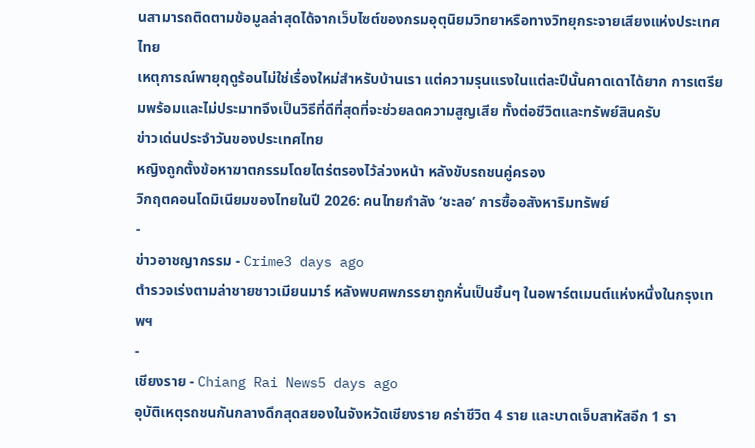นสามารถติดตามข้อมูลล่าสุดได้จากเว็บไซต์ของกรมอุตุนิยมวิทยาหรือทางวิทยุกระจายเสียงแห่งประเทศไทย
เหตุการณ์พายุฤดูร้อนไม่ใช่เรื่องใหม่สำหรับบ้านเรา แต่ความรุนแรงในแต่ละปีนั้นคาดเดาได้ยาก การเตรียมพร้อมและไม่ประมาทจึงเป็นวิธีที่ดีที่สุดที่จะช่วยลดความสูญเสีย ทั้งต่อชีวิตและทรัพย์สินครับ
ข่าวเด่นประจำวันของประเทศไทย
หญิงถูกตั้งข้อหาฆาตกรรมโดยไตร่ตรองไว้ล่วงหน้า หลังขับรถชนคู่ครอง
วิกฤตคอนโดมิเนียมของไทยในปี 2026: คนไทยกำลัง ‘ชะลอ’ การซื้ออสังหาริมทรัพย์
-
ข่าวอาชญากรรม - Crime3 days ago
ตำรวจเร่งตามล่าชายชาวเมียนมาร์ หลังพบศพภรรยาถูกหั่นเป็นชิ้นๆ ในอพาร์ตเมนต์แห่งหนึ่งในกรุงเทพฯ
-
เชียงราย - Chiang Rai News5 days ago
อุบัติเหตุรถชนกันกลางดึกสุดสยองในจังหวัดเชียงราย คร่าชีวิต 4 ราย และบาดเจ็บสาหัสอีก 1 รา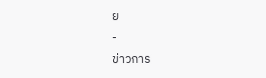ย
-
ข่าวการ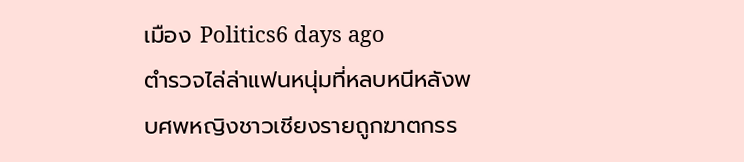เมือง Politics6 days ago
ตำรวจไล่ล่าแฟนหนุ่มที่หลบหนีหลังพบศพหญิงชาวเชียงรายถูกฆาตกรร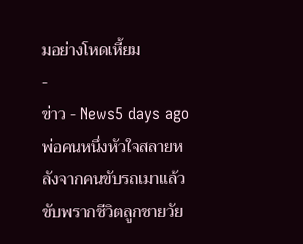มอย่างโหดเหี้ยม
-
ข่าว - News5 days ago
พ่อคนหนึ่งหัวใจสลายหลังจากคนขับรถเมาแล้วขับพรากชีวิตลูกชายวัย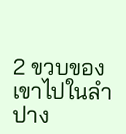2 ขวบของเขาไปในลำปาง